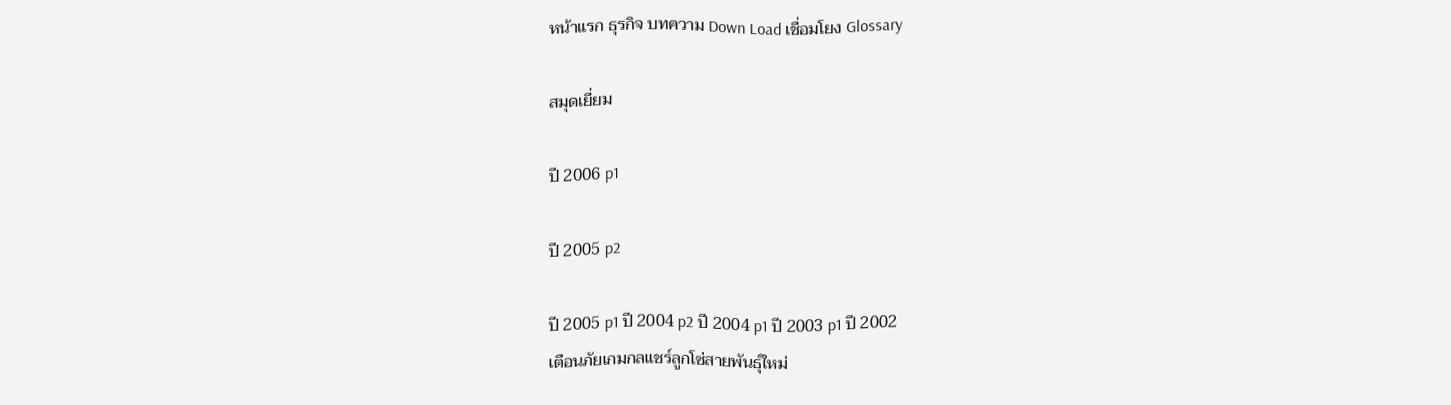หน้าแรก ธุรกิจ บทความ Down Load เชื่อมโยง Glossary

สมุดเยี่ยม

ปี 2006 p1

ปี 2005 p2

ปี 2005 p1 ปี 2004 p2 ปี 2004 p1 ปี 2003 p1 ปี 2002
เตือนภัยเกมกลแชร์ลูกโซ่สายพันธุ์ใหม่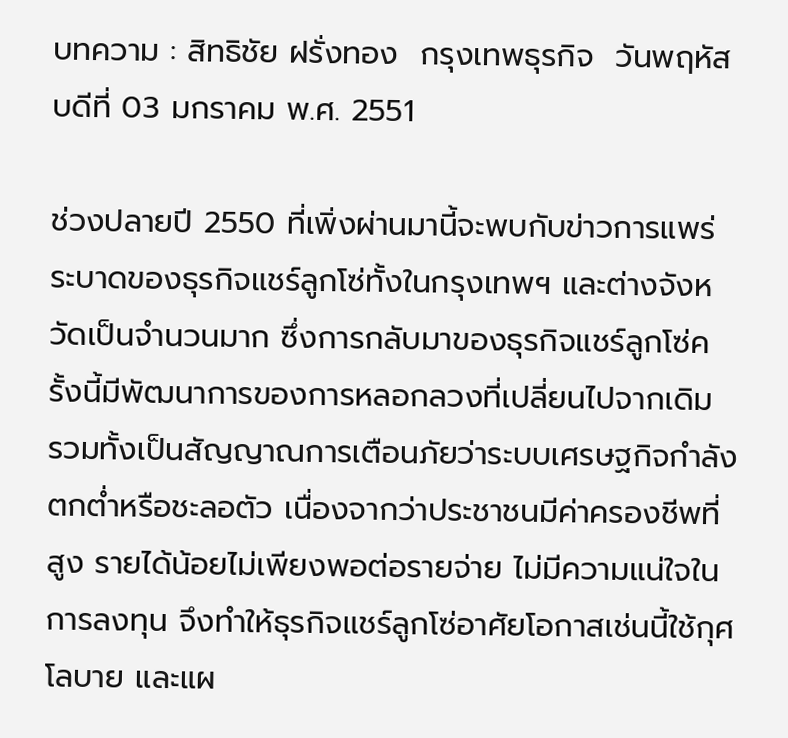บทความ : สิทธิชัย ฝรั่งทอง  กรุงเทพธุรกิจ  วันพฤหัสบดีที่ 03 มกราคม พ.ศ. 2551

ช่วงปลายปี 2550 ที่เพิ่งผ่านมานี้จะพบกับข่าวการแพร่ระบาดของธุรกิจแชร์ลูกโซ่ทั้งในกรุงเทพฯ และต่างจังหวัดเป็นจำนวนมาก ซึ่งการกลับมาของธุรกิจแชร์ลูกโซ่ครั้งนี้มีพัฒนาการของการหลอกลวงที่เปลี่ยนไปจากเดิม รวมทั้งเป็นสัญญาณการเตือนภัยว่าระบบเศรษฐกิจกำลังตกต่ำหรือชะลอตัว เนื่องจากว่าประชาชนมีค่าครองชีพที่สูง รายได้น้อยไม่เพียงพอต่อรายจ่าย ไม่มีความแน่ใจในการลงทุน จึงทำให้ธุรกิจแชร์ลูกโซ่อาศัยโอกาสเช่นนี้ใช้กุศโลบาย และแผ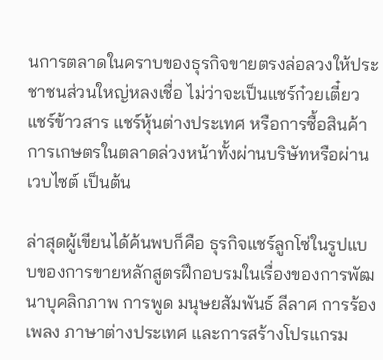นการตลาดในคราบของธุรกิจขายตรงล่อลวงให้ประชาชนส่วนใหญ่หลงเชื่อ ไม่ว่าจะเป็นแชร์ก๋วยเตี๋ยว แชร์ข้าวสาร แชร์หุ้นต่างประเทศ หรือการซื้อสินค้าการเกษตรในตลาดล่วงหน้าทั้งผ่านบริษัทหรือผ่านเวบไซต์ เป็นต้น

ล่าสุดผู้เขียนได้ค้นพบก็คือ ธุรกิจแชร์ลูกโซ่ในรูปแบบของการขายหลักสูตรฝึกอบรมในเรื่องของการพัฒนาบุคลิกภาพ การพูด มนุษยสัมพันธ์ ลีลาศ การร้องเพลง ภาษาต่างประเทศ และการสร้างโปรแกรม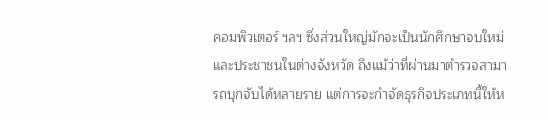คอมพิวเตอร์ ฯลฯ ซึ่งส่วนใหญ่มักจะเป็นนักศึกษาจบใหม่ และประชาชนในต่างจังหวัด ถึงแม้ว่าที่ผ่านมาตำรวจสามารถบุกจับได้หลายราย แต่การจะกำจัดธุรกิจประเภทนี้ให้ห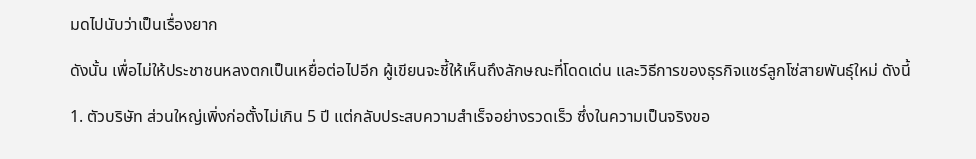มดไปนับว่าเป็นเรื่องยาก

ดังนั้น เพื่อไม่ให้ประชาชนหลงตกเป็นเหยื่อต่อไปอีก ผู้เขียนจะชี้ให้เห็นถึงลักษณะที่โดดเด่น และวิธีการของธุรกิจแชร์ลูกโซ่สายพันธุ์ใหม่ ดังนี้

1. ตัวบริษัท ส่วนใหญ่เพิ่งก่อตั้งไม่เกิน 5 ปี แต่กลับประสบความสำเร็จอย่างรวดเร็ว ซึ่งในความเป็นจริงขอ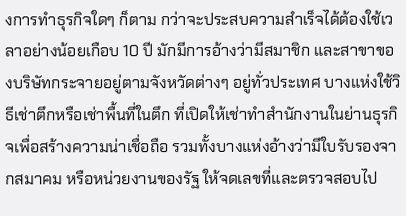งการทำธุรกิจใดๆ ก็ตาม กว่าจะประสบความสำเร็จได้ต้องใช้เวลาอย่างน้อยเกือบ 10 ปี มักมีการอ้างว่ามีสมาชิก และสาขาของบริษัทกระจายอยู่ตามจังหวัดต่างๆ อยู่ทั่วประเทศ บางแห่งใช้วิธีเช่าตึกหรือเช่าพื้นที่ในตึก ที่เปิดให้เช่าทำสำนักงานในย่านธุรกิจเพื่อสร้างความน่าเชื่อถือ รวมทั้งบางแห่งอ้างว่ามีใบรับรองจากสมาคม หรือหน่วยงานของรัฐ ให้จดเลขที่และตรวจสอบไป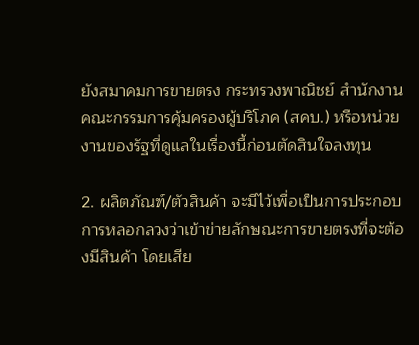ยังสมาคมการขายตรง กระทรวงพาณิชย์ สำนักงานคณะกรรมการคุ้มครองผู้บริโภค (สคบ.) หรือหน่วยงานของรัฐที่ดูแลในเรื่องนี้ก่อนตัดสินใจลงทุน

2. ผลิตภัณฑ์/ตัวสินค้า จะมีไว้เพื่อเป็นการประกอบการหลอกลวงว่าเข้าข่ายลักษณะการขายตรงที่จะต้องมีสินค้า โดยเสีย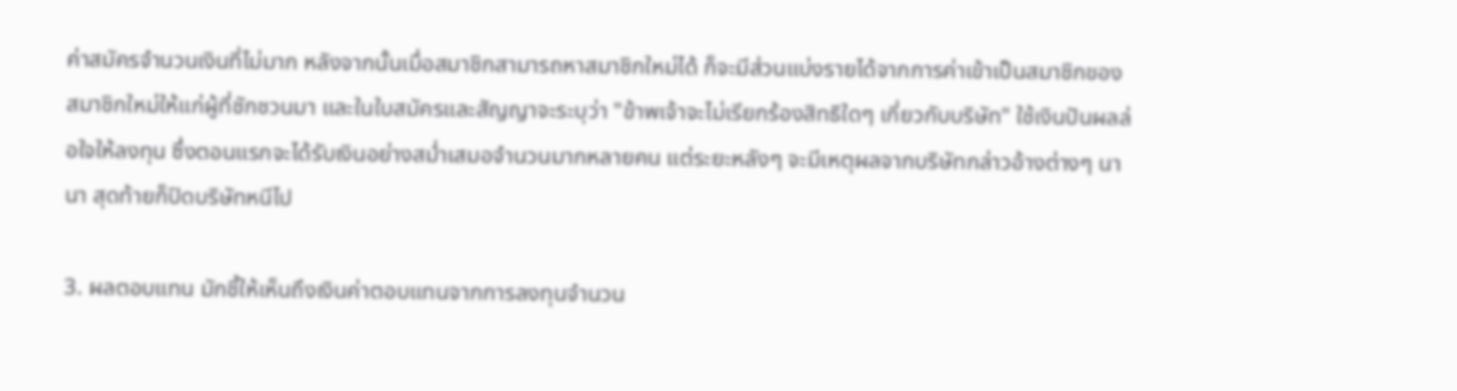ค่าสมัครจำนวนเงินที่ไม่มาก หลังจากนั้นเมื่อสมาชิกสามารถหาสมาชิกใหม่ได้ ก็จะมีส่วนแบ่งรายได้จากการค่าเข้าเป็นสมาชิกของสมาชิกใหม่ให้แก่ผู้ที่ชักชวนมา และในใบสมัครและสัญญาจะระบุว่า "ข้าพเจ้าจะไม่เรียกร้องสิทธิใดๆ เกี่ยวกับบริษัท" ใช้เงินปันผลล่อใจให้ลงทุน ซึ่งตอนแรกจะได้รับเงินอย่างสม่ำเสมอจำนวนมากหลายคน แต่ระยะหลังๆ จะมีเหตุผลจากบริษัทกล่าวอ้างต่างๆ นานา สุดท้ายก็ปิดบริษัทหนีไป

3. ผลตอบแทน มักชี้ให้เห็นถึงเงินค่าตอบแทนจากการลงทุนจำนวน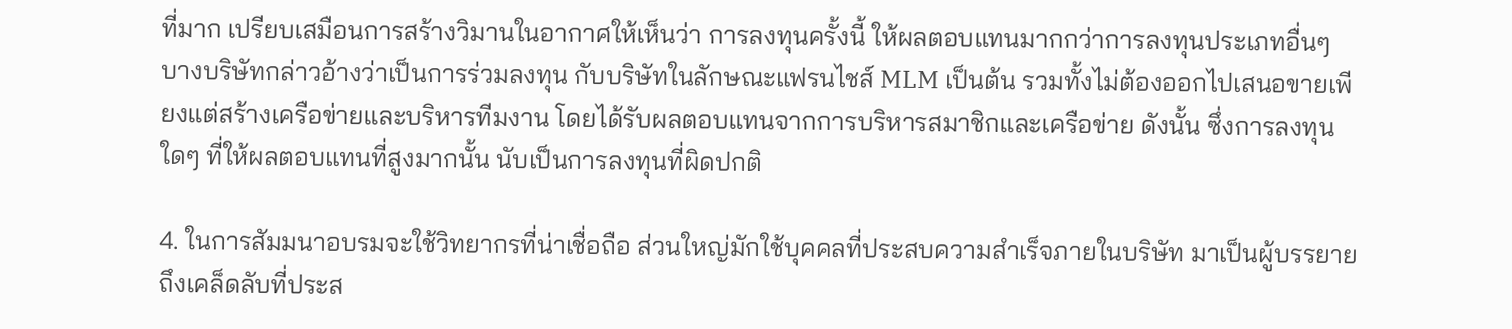ที่มาก เปรียบเสมือนการสร้างวิมานในอากาศให้เห็นว่า การลงทุนครั้งนี้ ให้ผลตอบแทนมากกว่าการลงทุนประเภทอื่นๆ บางบริษัทกล่าวอ้างว่าเป็นการร่วมลงทุน กับบริษัทในลักษณะแฟรนไชส์ MLM เป็นต้น รวมทั้งไม่ต้องออกไปเสนอขายเพียงแต่สร้างเครือข่ายและบริหารทีมงาน โดยได้รับผลตอบแทนจากการบริหารสมาชิกและเครือข่าย ดังนั้น ซึ่งการลงทุนใดๆ ที่ให้ผลตอบแทนที่สูงมากนั้น นับเป็นการลงทุนที่ผิดปกติ

4. ในการสัมมนาอบรมจะใช้วิทยากรที่น่าเชื่อถือ ส่วนใหญ่มักใช้บุคคลที่ประสบความสำเร็จภายในบริษัท มาเป็นผู้บรรยายถึงเคล็ดลับที่ประส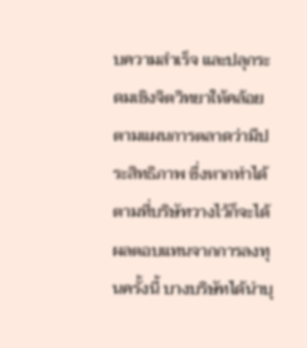บความสำเร็จ และปลุกระดมเชิงจิตวิทยาให้คล้อยตามแผนการตลาดว่ามีประสิทธิภาพ ซึ่งหากทำได้ตามที่บริษัทวางไว้ก็จะได้ผลตอบแทนจากการลงทุนครั้งนี้ บางบริษัทได้นำบุ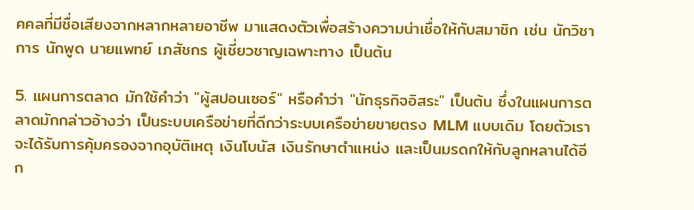คคลที่มีชื่อเสียงจากหลากหลายอาชีพ มาแสดงตัวเพื่อสร้างความน่าเชื่อให้กับสมาชิก เช่น นักวิชาการ นักพูด นายแพทย์ เภสัชกร ผู้เชี่ยวชาญเฉพาะทาง เป็นต้น

5. แผนการตลาด มักใช้คำว่า "ผู้สปอนเซอร์" หรือคำว่า "นักธุรกิจอิสระ" เป็นต้น ซึ่งในแผนการตลาดมักกล่าวอ้างว่า เป็นระบบเครือข่ายที่ดีกว่าระบบเครือข่ายขายตรง MLM แบบเดิม โดยตัวเราจะได้รับการคุ้มครองจากอุบัติเหตุ เงินโบนัส เงินรักษาตำแหน่ง และเป็นมรดกให้กับลูกหลานได้อีก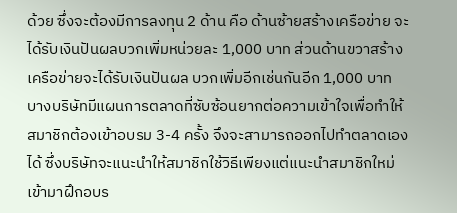ด้วย ซึ่งจะต้องมีการลงทุน 2 ด้าน คือ ด้านซ้ายสร้างเครือข่าย จะได้รับเงินปันผลบวกเพิ่มหน่วยละ 1,000 บาท ส่วนด้านขวาสร้างเครือข่ายจะได้รับเงินปันผล บวกเพิ่มอีกเช่นกันอีก 1,000 บาท บางบริษัทมีแผนการตลาดที่ซับซ้อนยากต่อความเข้าใจเพื่อทำให้สมาชิกต้องเข้าอบรม 3-4 ครั้ง จึงจะสามารถออกไปทำตลาดเองได้ ซึ่งบริษัทจะแนะนำให้สมาชิกใช้วิธีเพียงแต่แนะนำสมาชิกใหม่ เข้ามาฝึกอบร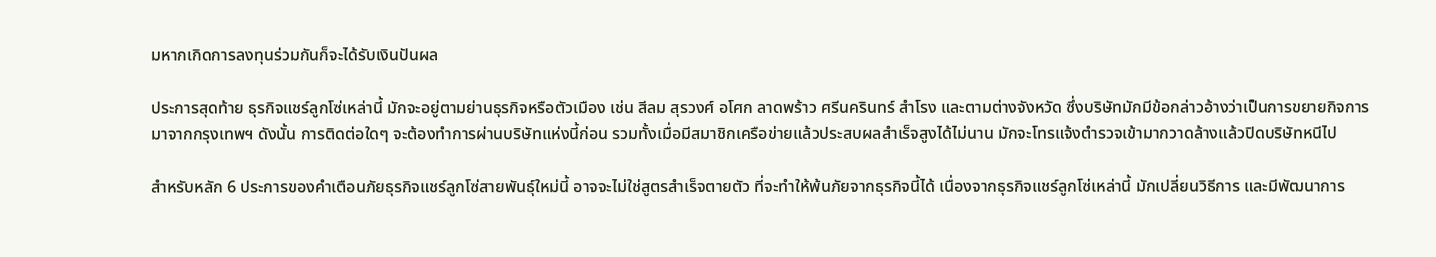มหากเกิดการลงทุนร่วมกันก็จะได้รับเงินปันผล

ประการสุดท้าย ธุรกิจแชร์ลูกโซ่เหล่านี้ มักจะอยู่ตามย่านธุรกิจหรือตัวเมือง เช่น สีลม สุรวงศ์ อโศก ลาดพร้าว ศรีนครินทร์ สำโรง และตามต่างจังหวัด ซึ่งบริษัทมักมีข้อกล่าวอ้างว่าเป็นการขยายกิจการมาจากกรุงเทพฯ ดังนั้น การติดต่อใดๆ จะต้องทำการผ่านบริษัทแห่งนี้ก่อน รวมทั้งเมื่อมีสมาชิกเครือข่ายแล้วประสบผลสำเร็จสูงได้ไม่นาน มักจะโทรแจ้งตำรวจเข้ามากวาดล้างแล้วปิดบริษัทหนีไป

สำหรับหลัก 6 ประการของคำเตือนภัยธุรกิจแชร์ลูกโซ่สายพันธุ์ใหม่นี้ อาจจะไม่ใช่สูตรสำเร็จตายตัว ที่จะทำให้พ้นภัยจากธุรกิจนี้ได้ เนื่องจากธุรกิจแชร์ลูกโซ่เหล่านี้ มักเปลี่ยนวิธีการ และมีพัฒนาการ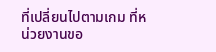ที่เปลี่ยนไปตามเกม ที่หน่วยงานขอ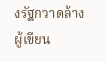งรัฐกวาดล้าง ผู้เขียน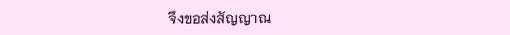จึงขอส่งสัญญาณ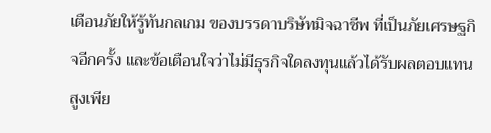เตือนภัยให้รู้ทันกลเกม ของบรรดาบริษัทมิจฉาชีพ ที่เป็นภัยเศรษฐกิจอีกครั้ง และข้อเตือนใจว่าไม่มีธุรกิจใดลงทุนแล้วได้รับผลตอบแทนสูงเพีย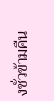งชั่วข้ามคืน